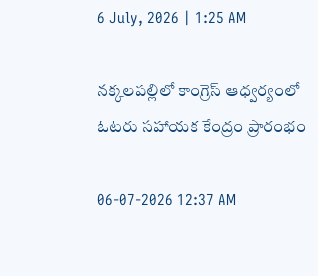6 July, 2026 | 1:25 AM

నక్కలపల్లిలో కాంగ్రెస్ ఆధ్వర్యంలో ఓటరు సహాయక కేంద్రం ప్రారంభం

06-07-2026 12:37 AM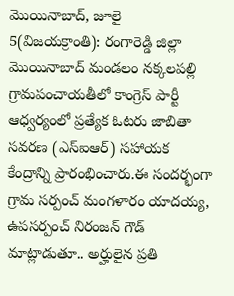మొయినాబాద్, జూలై 5(విజయక్రాంతి): రంగారెడ్డి జిల్లా మొయినాబాద్ మండలం నక్కలపల్లి గ్రామపంచాయతీలో కాంగ్రెస్ పార్టీ ఆధ్వర్యంలో ప్రత్యేక ఓటరు జాబితా సవరణ (ఎస్‌ఐఆర్) సహాయక కేంద్రాన్ని ప్రారంభించారు.ఈ సందర్భంగా గ్రామ సర్పంచ్ మంగళారం యాదయ్య, ఉపసర్పంచ్ నిరంజన్ గౌడ్ మాట్లాడుతూ.. అర్హులైన ప్రతి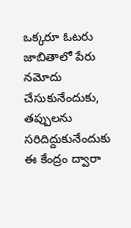ఒక్కరూ ఓటరు జాబితాలో పేరు నమోదు చేసుకునేందుకు, తప్పులను సరిదిద్దుకునేందుకు ఈ కేంద్రం ద్వారా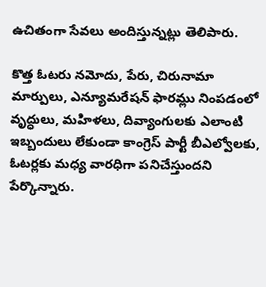ఉచితంగా సేవలు అందిస్తున్నట్లు తెలిపారు.

కొత్త ఓటరు నమోదు, పేరు, చిరునామా మార్పులు, ఎన్యూమరేషన్ ఫారమ్లు నింపడంలో వృద్ధులు, మహిళలు, దివ్యాంగులకు ఎలాంటి ఇబ్బందులు లేకుండా కాంగ్రెస్ పార్టీ బీఎల్వోలకు, ఓటర్లకు మధ్య వారధిగా పనిచేస్తుందని పేర్కొన్నారు.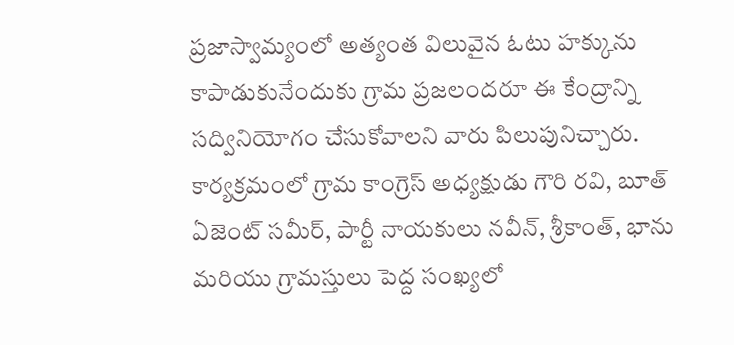ప్రజాస్వామ్యంలో అత్యంత విలువైన ఓటు హక్కును కాపాడుకునేందుకు గ్రామ ప్రజలందరూ ఈ కేంద్రాన్ని సద్వినియోగం చేసుకోవాలని వారు పిలుపునిచ్చారు. కార్యక్రమంలో గ్రామ కాంగ్రెస్ అధ్యక్షుడు గౌరి రవి, బూత్ ఏజెంట్ సమీర్, పార్టీ నాయకులు నవీన్, శ్రీకాంత్, భాను మరియు గ్రామస్తులు పెద్ద సంఖ్యలో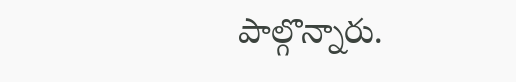పాల్గొన్నారు.